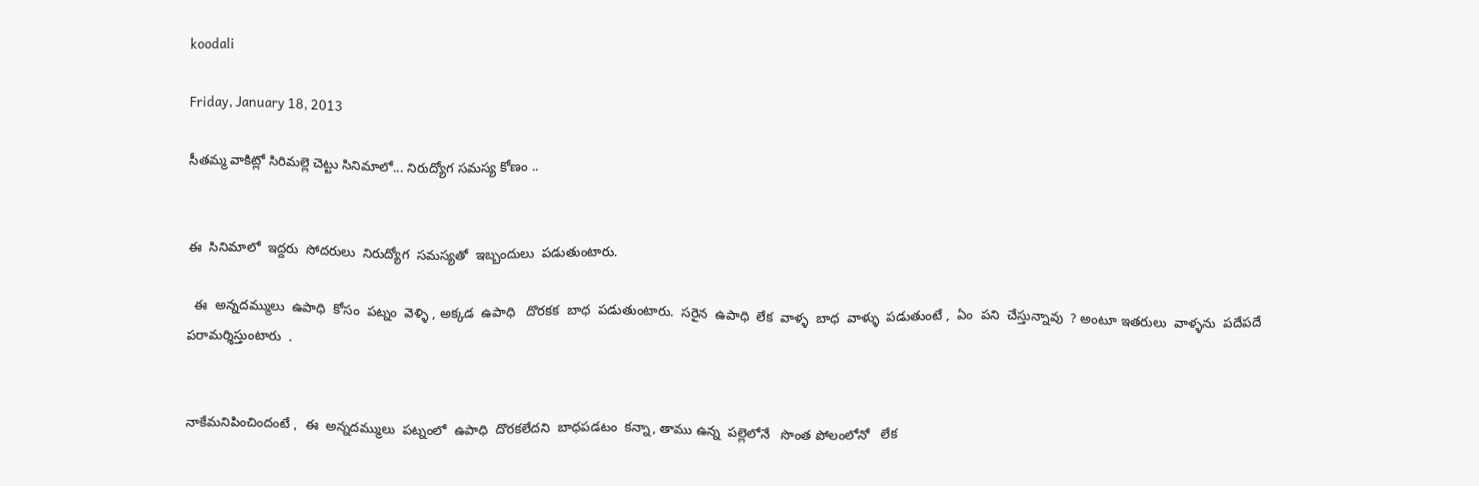koodali

Friday, January 18, 2013

సీతమ్మ వాకిట్లో సిరిమల్లె చెట్టు సినిమాలో... నిరుద్యోగ సమస్య కోణం ..


ఈ  సినిమాలో  ఇద్దరు  సోదరులు  నిరుద్యోగ  సమస్యతో  ఇబ్బందులు  పడుతుంటారు.

  ఈ  అన్నదమ్ములు  ఉపాధి  కోసం  పట్నం  వెళ్ళి , అక్కడ  ఉపాధి   దొరకక  బాధ  పడుతుంటారు.  సరైన  ఉపాధి  లేక  వాళ్ళ  బాధ  వాళ్ళు  పడుతుంటే ,  ఏం  పని  చేస్తున్నావు  ? అంటూ ఇతరులు  వాళ్ళను  పదేపదే   పరామర్శిస్తుంటారు  .


నాకేమనిపించిందంటే ,  ఈ  అన్నదమ్ములు  పట్నంలో  ఉపాధి  దొరకలేదని  బాధపడటం  కన్నా, తాము ఉన్న  పల్లెలోనే   సొంత పోలంలోనో   లేక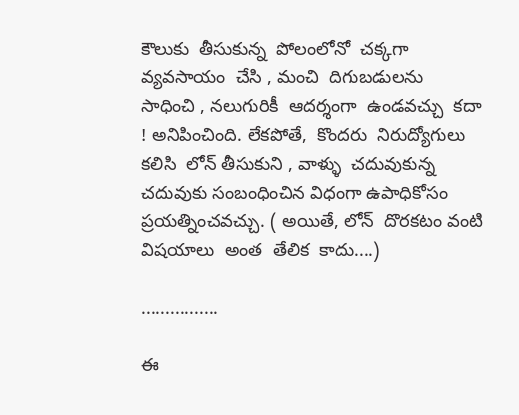కౌలుకు  తీసుకున్న  పోలంలోనో  చక్కగా  వ్యవసాయం  చేసి , మంచి  దిగుబడులను  సాధించి , నలుగురికీ  ఆదర్శంగా  ఉండవచ్చు  కదా  ! అనిపించింది. లేకపోతే,  కొందరు  నిరుద్యోగులు  కలిసి  లోన్ తీసుకుని , వాళ్ళు  చదువుకున్న  చదువుకు సంబంధించిన విధంగా ఉపాధికోసం ప్రయత్నించవచ్చు. ( అయితే, లోన్  దొరకటం వంటి విషయాలు  అంత  తేలిక  కాదు....)

................

ఈ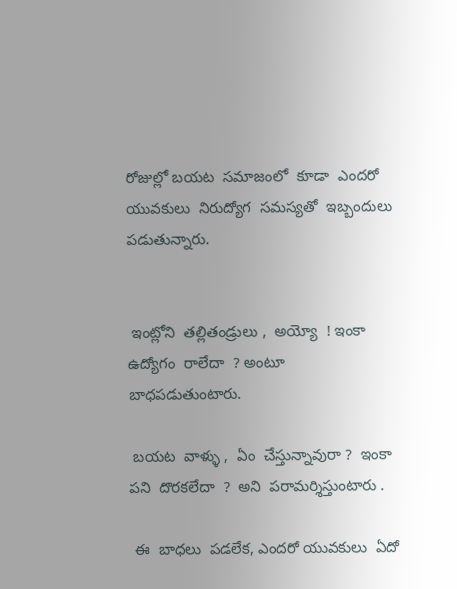రోజుల్లో బయట  సమాజంలో  కూడా  ఎందరో  యువకులు  నిరుద్యోగ  సమస్యతో  ఇబ్బందులు  పడుతున్నారు.


 ఇంట్లోని  తల్లితండ్రులు ,  అయ్యో  ! ఇంకా  ఉద్యోగం  రాలేదా  ? అంటూ    బాధపడుతుంటారు.

 బయట  వాళ్ళు ,  ఏం  చేస్తున్నావురా ?  ఇంకా  పని  దొరకలేదా  ?  అని  పరామర్శిస్తుంటారు .

 ఈ  బాధలు  పడలేక, ఎందరో యువకులు  ఏదో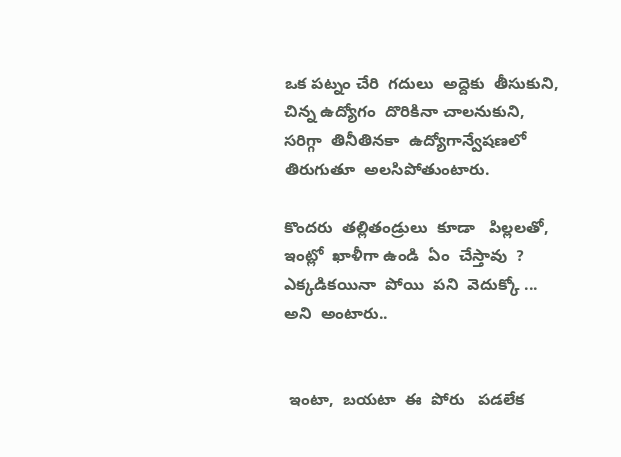ఒక పట్నం చేరి  గదులు  అద్దెకు  తీసుకుని, చిన్న ఉద్యోగం  దొరికినా చాలనుకుని,   సరిగ్గా  తినీతినకా  ఉద్యోగాన్వేషణలో తిరుగుతూ  అలసిపోతుంటారు.

కొందరు  తల్లితండ్రులు  కూడా   పిల్లలతో,  ఇంట్లో  ఖాళీగా ఉండి  ఏం  చేస్తావు  ? ఎక్కడికయినా  పోయి  పని  వెదుక్కో ... అని  అంటారు..


 ఇంటా,  బయటా  ఈ  పోరు   పడలేక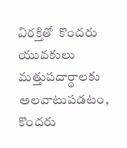విరక్తితో  కొందరు   యువకులు  మత్తుపదార్ధాలకు  అలవాటుపడటం,  కొందరు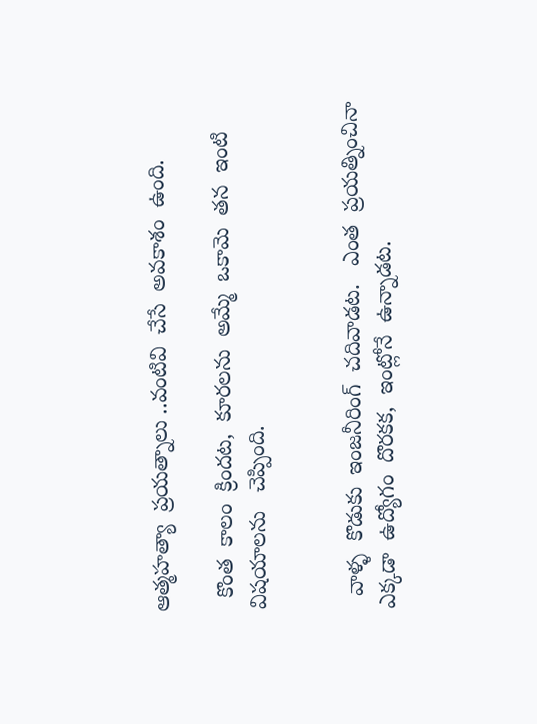ఆత్మహత్యా  ప్రయత్నాలు ..వంటివి  చేసే  అవకాశం  ఉంది.

  కొంత  కాలం  క్రిందట,  కూరలను  అమ్మే  ఒకామె  తన  ఇంటి  విషయాలను   చెప్పింది.


  వాళ్ళ  కొడుకు  ఇంజనీరింగ్  చదివాడట.   ఎంత  ప్రయత్నించినా  ఎక్కడా  ఉద్యోగం  దొరకక,  ఇంట్లోనే  ఉన్నాడట.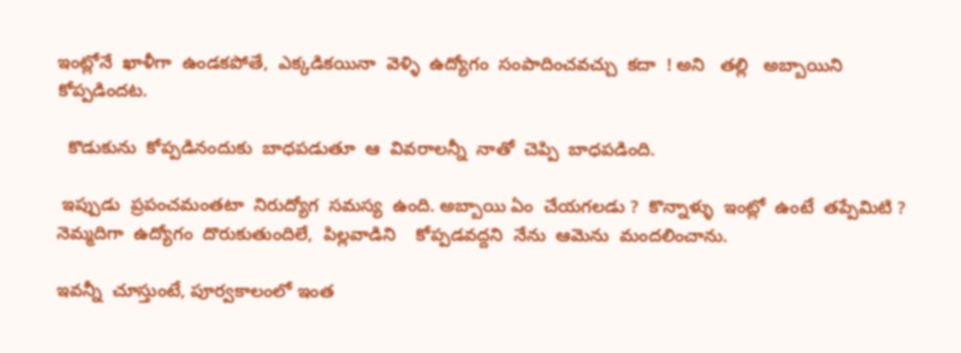ఇంట్లోనే  ఖాళీగా  ఉండకపోతే,  ఎక్కడికయినా  వెళ్ళి  ఉద్యోగం  సంపాదించవచ్చు  కదా  ! అని   తల్లి   అబ్బాయిని  కోప్పడిందట.

  కొడుకును  కోప్పడినందుకు  బాధపడుతూ  ఆ  వివరాలన్నీ  నాతో  చెప్పి  బాధపడింది.

 ఇప్పుడు  ప్రపంచమంతటా  నిరుద్యోగ  సమస్య  ఉంది. అబ్బాయి ఏం  చేయగలడు ?  కొన్నాళ్ళు  ఇంట్లో  ఉంటే  తప్పేమిటి ? నెమ్మదిగా  ఉద్యోగం  దొరుకుతుందిలే,  పిల్లవాడిని    కోప్పడవద్దని  నేను  ఆమెను  మందలించాను.

ఇవన్నీ  చూస్తుంటే, పూర్వకాలంలో ఇంత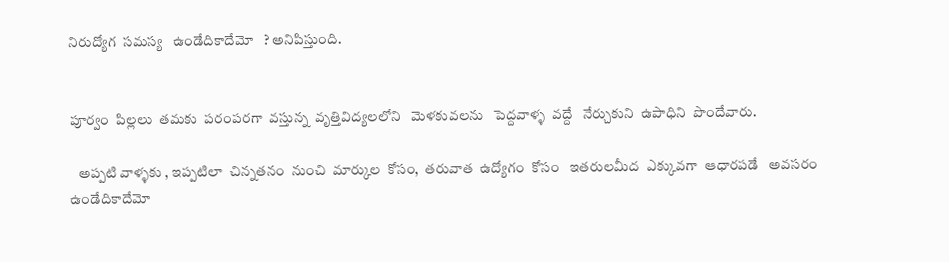నిరుద్యోగ  సమస్య   ఉండేదికాదేమో   ? అనిపిస్తుంది.


పూర్వం  పిల్లలు  తమకు  పరంపరగా  వస్తున్న  వృత్తివిద్యలలోని   మెళకువలను   పెద్దవాళ్ళ  వద్దే   నేర్చుకుని  ఉపాధిని  పొందేవారు.

   అప్పటి వాళ్ళకు , ఇప్పటిలా  చిన్నతనం  నుంచి  మార్కుల  కోసం,  తరువాత  ఉద్యోగం  కోసం   ఇతరులమీద  ఎక్కువగా  ఆధారపడే   అవసరం  ఉండేదికాదేమో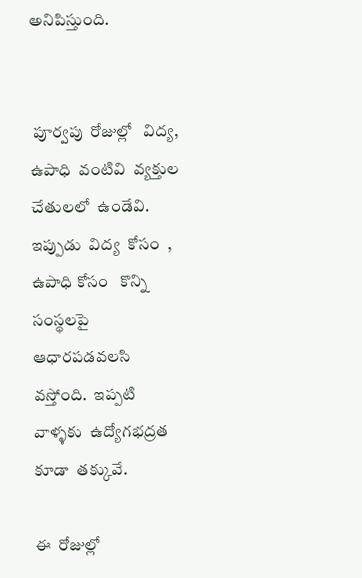అనిపిస్తుంది.


 పూర్వపు  రోజుల్లో   విద్య,  ఉపాధి  వంటివి  వ్యక్తుల  చేతులలో  ఉండేవి.    ఇప్పుడు  విద్య  కోసం  ,  ఉపాధి కోసం   కొన్ని  సంస్థలపై  ఆధారపడవలసి  వస్తోంది.  ఇప్పటి  వాళ్ళకు  ఉద్యోగభద్రత   కూడా  తక్కువే.

ఈ  రోజుల్లో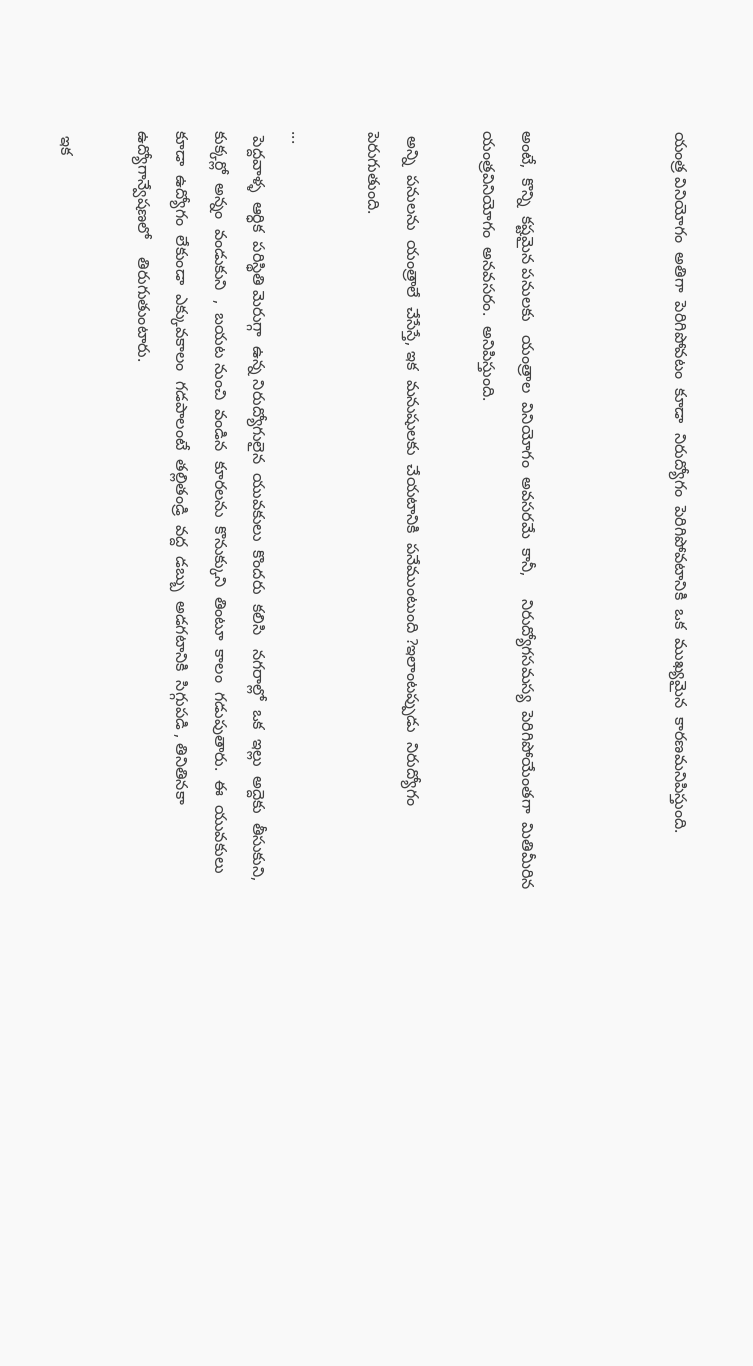యంత్ర వినియోగం  అతిగా  పెరిగిపోవటం  కూడా  నిరుద్యోగం  పెరిగిపోవటానికి  ఒక  ముఖ్యమైన  కారణమనిపిస్తుంది.



అంటే,  కొన్ని  కష్టమైన పనులకు   యంత్రాల  వినియోగం  అవసరమే  కానీ,     నిరుద్యోగసమస్య  పెరిగిపోయేంతగా  మితిమీరిన   యంత్రవినియోగం  అనవసరం.  అనిపిస్తుంది.

 అన్ని  పనులను  యంత్రాలే  చేసేస్తే, ఇక  మనుషులకు  చేయటానికి  పనేముంటుంది ?ఇలాంటప్పుడు  నిరుద్యోగం  పెరుగుతుంది.

...
 పెద్దవాళ్ళ  ఆర్ధిక  పరిస్థితి మెరుగ్గా  ఉన్న నిరుద్యోగులైన  యువకులు  కొందరు  కలిసి   నగరాల్లో  ఒక  ఇల్లు  అద్దెకు  తీసుకుని,  కుక్కర్లో  అన్నం  వండుకుని  ,  బయట నుంచి  వండిన  కూరలను  కొనుక్కుని  తింటూ  కాలం  గడుపుతారు.  ఈ  యువకులు   కూడా  ఉద్యోగం  లేకుండా  ఎక్కువకాలం  గడపాలంటే  తల్లితండ్రి  వద్ద  డబ్బు  అడగటానికి  సిగ్గుపడి , తినితినకా  ఉద్యోగాన్వేషణలో    తిరుగుతుంటారు.

 ఇక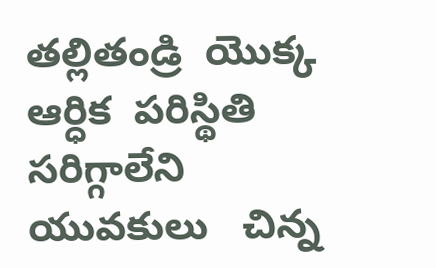తల్లితండ్రి  యొక్క  ఆర్ధిక  పరిస్థితి   సరిగ్గాలేని  యువకులు   చిన్న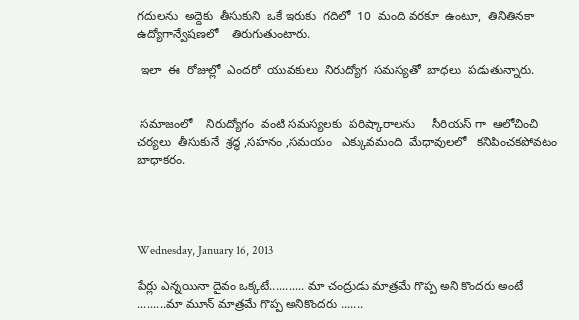గదులను  అద్దెకు  తీసుకుని  ఒకే ఇరుకు  గదిలో  10  మంది వరకూ  ఉంటూ,  తినితినకా  ఉద్యోగాన్వేషణలో    తిరుగుతుంటారు.

 ఇలా  ఈ  రోజుల్లో  ఎందరో  యువకులు  నిరుద్యోగ  సమస్యతో  బాధలు  పడుతున్నారు.


 సమాజంలో    నిరుద్యోగం  వంటి సమస్యలకు  పరిష్కారాలను     సీరియస్ గా  ఆలోచించి  చర్యలు  తీసుకునే  శ్రద్ధ ,సహనం ,సమయం   ఎక్కువమంది  మేధావులలో   కనిపించకపోవటం  బాధాకరం.




Wednesday, January 16, 2013

పేర్లు ఎన్నయినా దైవం ఒక్కటే........... మా చంద్రుడు మాత్రమే గొప్ప అని కొందరు అంటే .........మా మూన్ మాత్రమే గొప్ప అనికొందరు .......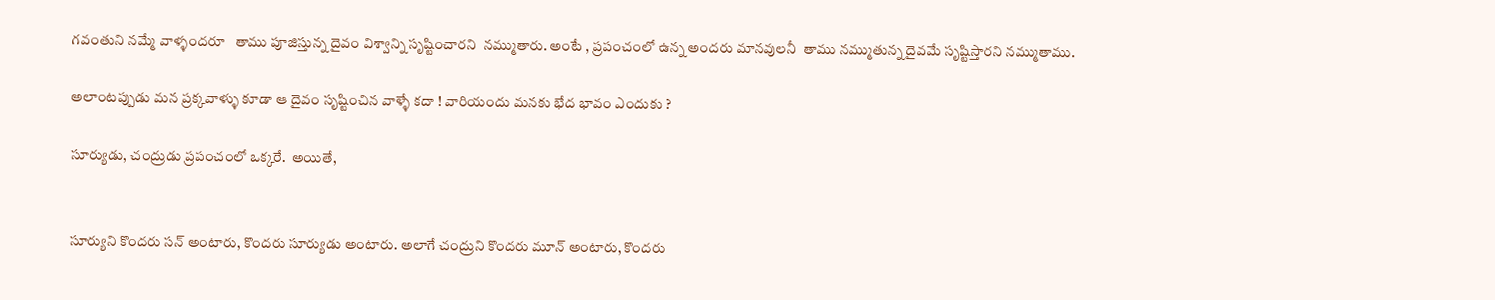గవంతుని నమ్మే వాళ్ళందరూ   తాము పూజిస్తున్న దైవం విశ్వాన్ని సృష్టించారని  నమ్ముతారు. అంటే , ప్రపంచంలో ఉన్న అందరు మానవులనీ  తాము నమ్ముతున్న దైవమే సృష్టిస్తారని నమ్ముతాము.

అలాంటప్పుడు మన ప్రక్కవాళ్ళు కూడా ఆ దైవం సృష్టించిన వాళ్ళే కదా ! వారియందు మనకు భేద భావం ఎందుకు ?

సూర్యుడు, చంద్రుడు ప్రపంచంలో ఒక్కరే.  అయితే,


సూర్యుని కొందరు సన్ అంటారు, కొందరు సూర్యుడు అంటారు. అలాగే చంద్రుని కొందరు మూన్ అంటారు, కొందరు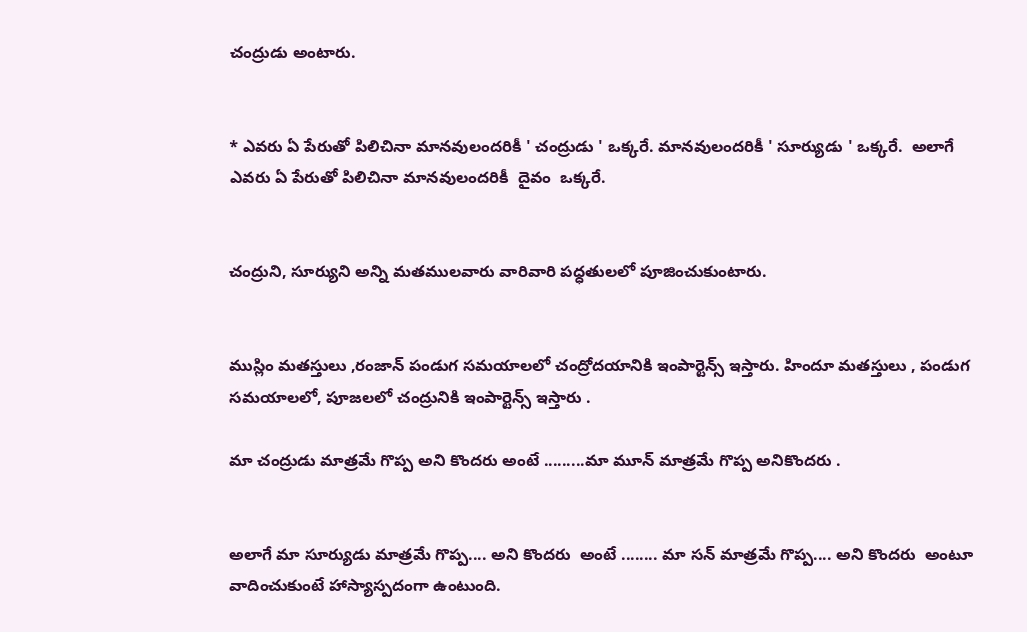చంద్రుడు అంటారు.


* ఎవరు ఏ పేరుతో పిలిచినా మానవులందరికీ ' చంద్రుడు ' ఒక్కరే. మానవులందరికీ ' సూర్యుడు ' ఒక్కరే.  అలాగే
ఎవరు ఏ పేరుతో పిలిచినా మానవులందరికీ  దైవం  ఒక్కరే.


చంద్రుని, సూర్యుని అన్ని మతములవారు వారివారి పధ్ధతులలో పూజించుకుంటారు.


ముస్లిం మతస్తులు ,రంజాన్ పండుగ సమయాలలో చంద్రోదయానికి ఇంపార్టెన్స్ ఇస్తారు. హిందూ మతస్తులు , పండుగ సమయాలలో, పూజలలో చంద్రునికి ఇంపార్టెన్స్ ఇస్తారు .

మా చంద్రుడు మాత్రమే గొప్ప అని కొందరు అంటే .........మా మూన్ మాత్రమే గొప్ప అనికొందరు .


అలాగే మా సూర్యుడు మాత్రమే గొప్ప.... అని కొందరు  అంటే ........ మా సన్ మాత్రమే గొప్ప.... అని కొందరు  అంటూ   వాదించుకుంటే హాస్యాస్పదంగా ఉంటుంది.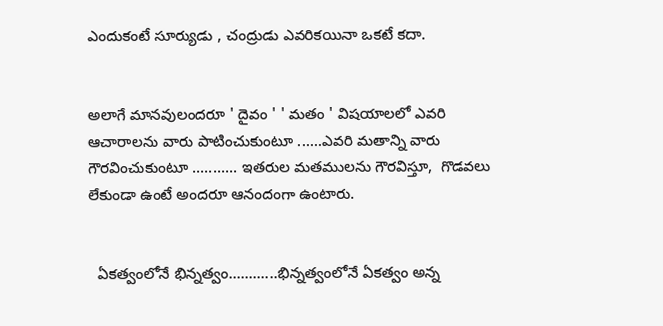ఎందుకంటే సూర్యుడు , చంద్రుడు ఎవరికయినా ఒకటే కదా.


అలాగే మానవులందరూ ' దైవం ' ' మతం ' విషయాలలో ఎవరి ఆచారాలను వారు పాటించుకుంటూ ......ఎవరి మతాన్ని వారు గౌరవించుకుంటూ ........... ఇతరుల మతములను గౌరవిస్తూ,  గొడవలు లేకుండా ఉంటే అందరూ ఆనందంగా ఉంటారు.


  ఏకత్వంలోనే భిన్నత్వం............భిన్నత్వంలోనే ఏకత్వం అన్న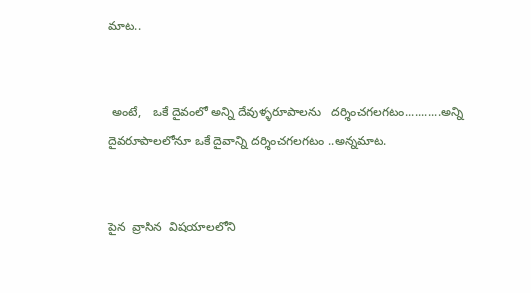మాట..


 అంటే,   ఒకే దైవంలో అన్ని దేవుళ్ళరూపాలను   దర్శించగలగటం...........అన్ని దైవరూపాలలోనూ ఒకే దైవాన్ని దర్శించగలగటం ..అన్నమాట.


పైన  వ్రాసిన  విషయాలలోని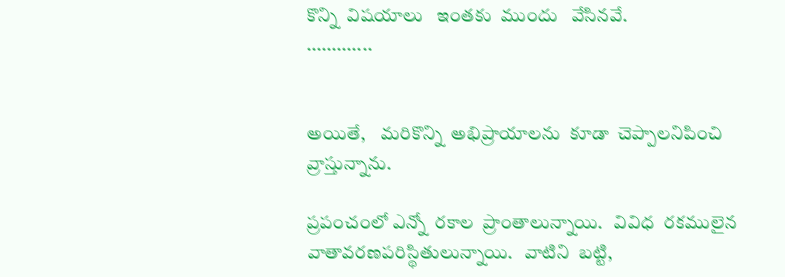కొన్ని  విషయాలు   ఇంతకు  ముందు   వేసినవే.
.............


అయితే,    మరికొన్ని  అభిప్రాయాలను  కూడా  చెప్పాలనిపించి  వ్రాస్తున్నాను.

ప్రపంచంలో ఎన్నో  రకాల  ప్రాంతాలున్నాయి.   వివిధ  రకములైన  వాతావరణపరిస్థితులున్నాయి.   వాటిని  బట్టి,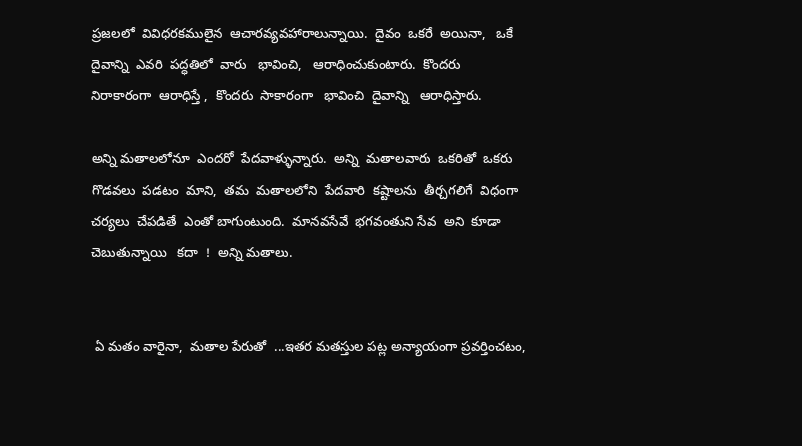ప్రజలలో  వివిధరకములైన  ఆచారవ్యవహారాలున్నాయి.  దైవం  ఒకరే  అయినా,   ఒకే  దైవాన్ని  ఎవరి  పద్ధతిలో  వారు   భావించి,   ఆరాధించుకుంటారు.  కొందరు  నిరాకారంగా  ఆరాధిస్తే ,  కొందరు  సాకారంగా   భావించి  దైవాన్ని   ఆరాధిస్తారు.

అన్ని మతాలలోనూ  ఎందరో  పేదవాళ్ళున్నారు.  అన్ని  మతాలవారు  ఒకరితో  ఒకరు  గొడవలు  పడటం  మాని,  తమ  మతాలలోని  పేదవారి  కష్టాలను  తీర్చగలిగే  విధంగా   చర్యలు  చేపడితే  ఎంతో బాగుంటుంది.  మానవసేవే  భగవంతుని సేవ  అని  కూడా  చెబుతున్నాయి   కదా  !  అన్ని మతాలు.


 ఏ మతం వారైనా,  మతాల పేరుతో  ...ఇతర మతస్తుల పట్ల అన్యాయంగా ప్రవర్తించటం,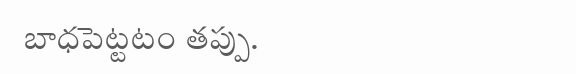బాధపెట్టటం తప్పు.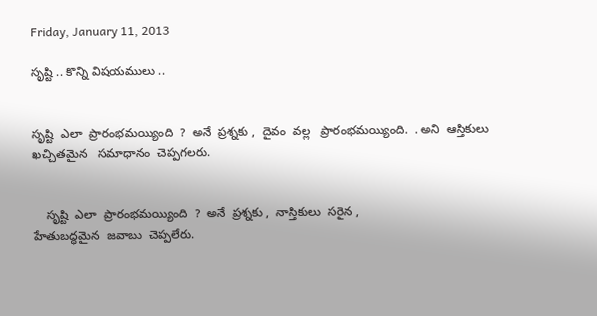Friday, January 11, 2013

సృష్టి .. కొన్ని విషయములు ..


సృష్టి  ఎలా  ప్రారంభమయ్యింది  ?  అనే  ప్రశ్నకు ,  దైవం  వల్ల   ప్రారంభమయ్యింది.  . అని  ఆస్తికులు   ఖచ్చితమైన   సమాధానం  చెప్పగలరు.


    సృష్టి  ఎలా  ప్రారంభమయ్యింది  ?  అనే  ప్రశ్నకు ,  నాస్తికులు  సరైన ,
హేతుబద్ధమైన  జవాబు  చెప్పలేరు.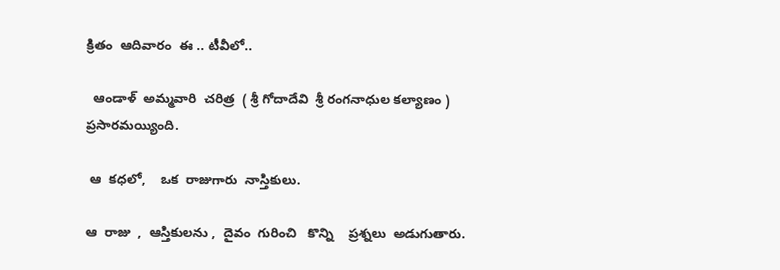క్రితం  ఆదివారం  ఈ .. టీవీలో..

  ఆండాళ్  అమ్మవారి  చరిత్ర  ( శ్రీ గోదాదేవి  శ్రీ రంగనాధుల కల్యాణం )  ప్రసారమయ్యింది.

 ఆ  కధలో,    ఒక  రాజుగారు  నాస్తికులు.

ఆ  రాజు  ,  ఆస్తికులను ,  దైవం  గురించి   కొన్ని    ప్రశ్నలు  అడుగుతారు.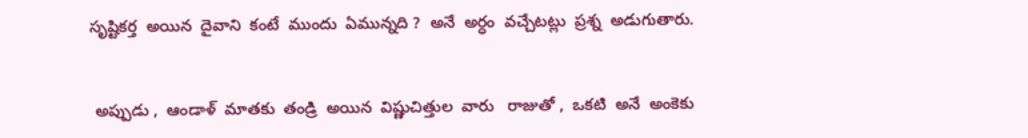సృష్టికర్త  అయిన  దైవాని  కంటే  ముందు  ఏమున్నది ?  అనే  అర్ధం  వచ్చేటట్లు  ప్రశ్న  అడుగుతారు.


 అప్పుడు ,  ఆండాళ్  మాతకు  తండ్రి  అయిన  విష్ణుచిత్తుల  వారు   రాజుతో ,  ఒకటి  అనే  అంకెకు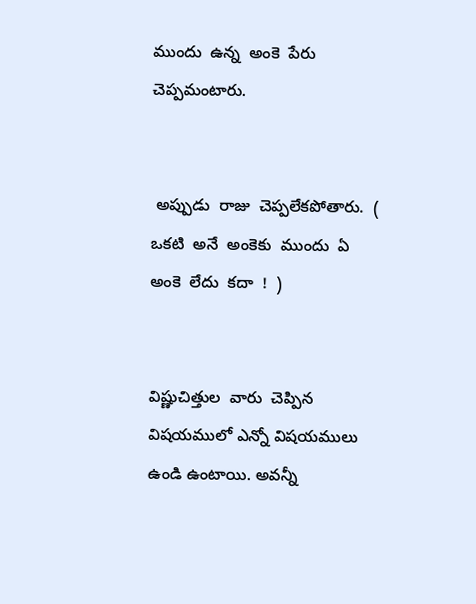ముందు  ఉన్న  అంకె  పేరు  చెప్పమంటారు.


 అప్పుడు  రాజు  చెప్పలేకపోతారు.  (  ఒకటి  అనే  అంకెకు  ముందు  ఏ  అంకె  లేదు  కదా  !  )


విష్ణుచిత్తుల  వారు  చెప్పిన విషయములో ఎన్నో విషయములు ఉండి ఉంటాయి. అవన్నీ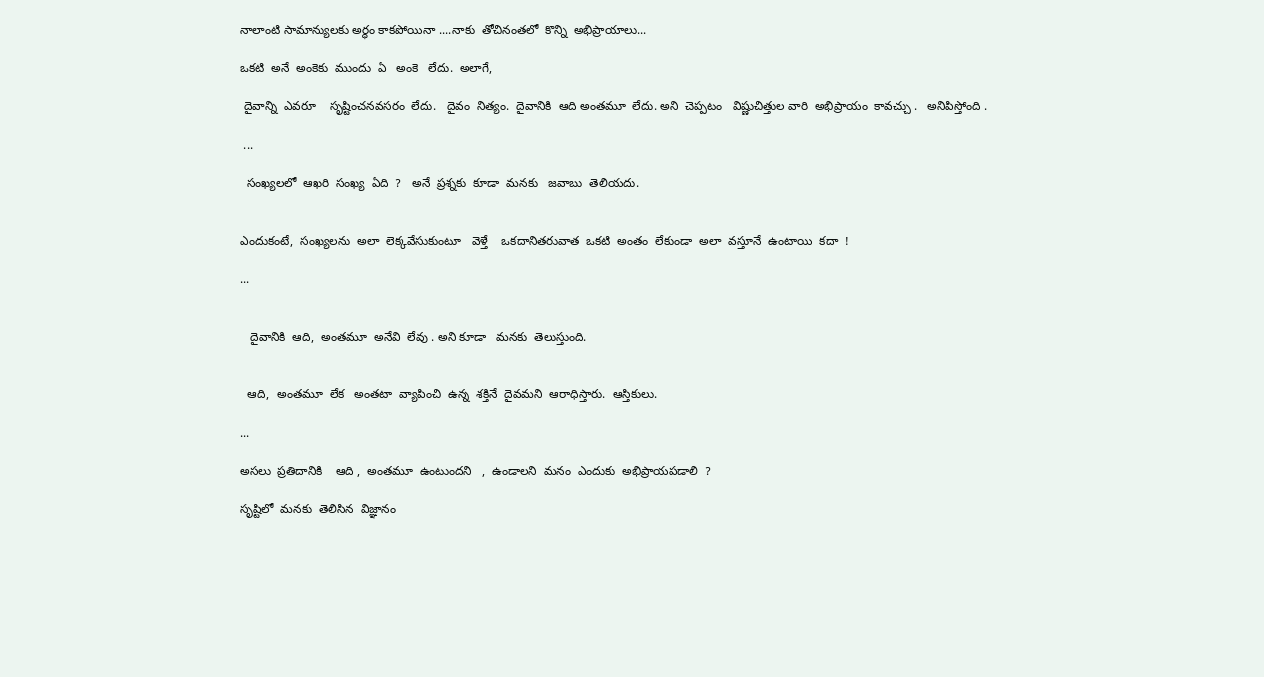నాలాంటి సామాన్యులకు అర్ధం కాకపోయినా ....నాకు  తోచినంతలో  కొన్ని  అభిప్రాయాలు...

ఒకటి  అనే  అంకెకు  ముందు  ఏ   అంకె   లేదు.  అలాగే,

 దైవాన్ని  ఎవరూ    సృష్టించనవసరం  లేదు.   దైవం  నిత్యం.  దైవానికి  ఆది అంతమూ  లేదు. అని  చెప్పటం   విష్ణుచిత్తుల వారి  అభిప్రాయం  కావచ్చు .   అనిపిస్తోంది .

 ...

  సంఖ్యలలో  ఆఖరి  సంఖ్య  ఏది  ?   అనే  ప్రశ్నకు  కూడా  మనకు   జవాబు  తెలియదు.


ఎందుకంటే,  సంఖ్యలను  అలా  లెక్కవేసుకుంటూ   వెళ్తే    ఒకదానితరువాత  ఒకటి  అంతం  లేకుండా  అలా  వస్తూనే  ఉంటాయి  కదా  !

...


   దైవానికి  ఆది,  అంతమూ  అనేవి  లేవు . అని కూడా   మనకు  తెలుస్తుంది.


  ఆది,  అంతమూ  లేక   అంతటా  వ్యాపించి  ఉన్న  శక్తినే  దైవమని  ఆరాధిస్తారు.  ఆస్తికులు.

...

అసలు  ప్రతిదానికి    ఆది ,  అంతమూ  ఉంటుందని   ,  ఉండాలని  మనం  ఎందుకు  అభిప్రాయపడాలి  ?

సృష్టిలో  మనకు  తెలిసిన  విజ్ఞానం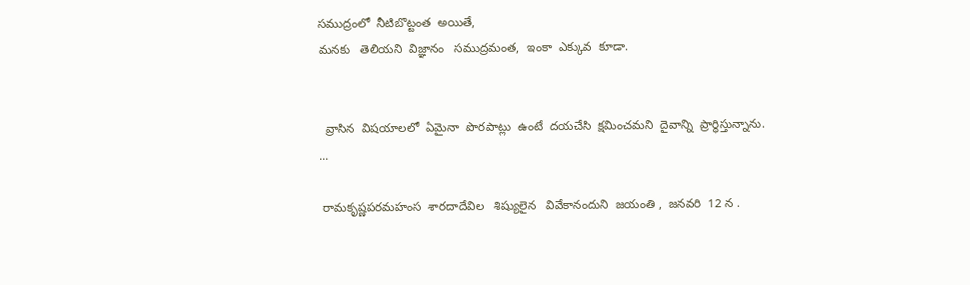సముద్రంలో  నీటిబొట్టంత  అయితే,
మనకు   తెలియని  విజ్ఞానం   సముద్రమంత,  ఇంకా  ఎక్కువ  కూడా.


  వ్రాసిన  విషయాలలో  ఏమైనా  పొరపాట్లు  ఉంటే  దయచేసి  క్షమించమని  దైవాన్ని  ప్రార్ధిస్తున్నాను.
...

 రామకృష్ణపరమహంస  శారదాదేవిల   శిష్యులైన   వివేకానందుని  జయంతి ,  జనవరి  12 న .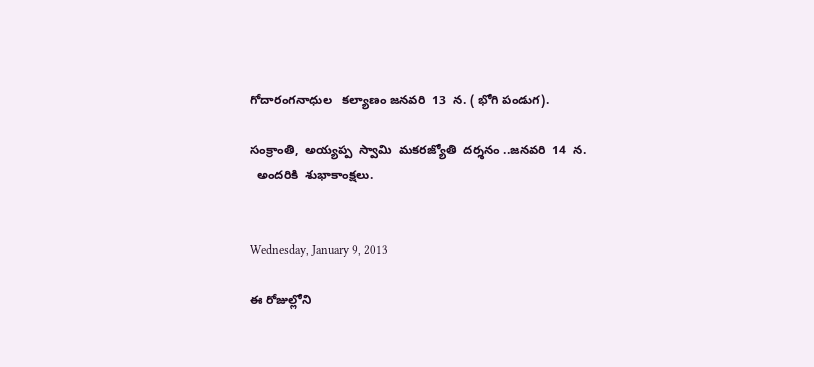గోదారంగనాధుల   కల్యాణం జనవరి  13  న. ( భోగి పండుగ).

సంక్రాంతి,  అయ్యప్ప  స్వామి  మకరజ్యోతి  దర్శనం ..జనవరి  14  న.
  అందరికి  శుభాకాంక్షలు.


Wednesday, January 9, 2013

ఈ రోజుల్లోని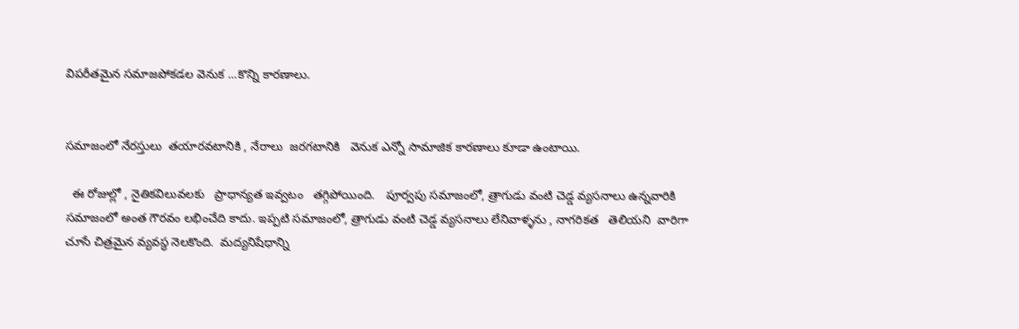విపరీతమైన సమాజపోకడల వెనుక ...కొన్ని కారణాలు.


సమాజంలో నేరస్తులు  తయారవటానికి , నేరాలు  జరగటానికి   వెనుక ఎన్నో సామాజిక కారణాలు కూడా ఉంటాయి.

  ఈ రోజుల్లో , నైతికవిలువలకు   ప్రాధాన్యత ఇవ్వటం   తగ్గిపోయింది.   పూర్వపు సమాజంలో, త్రాగుడు వంటి చెడ్డ వ్యసనాలు ఉన్నవారికి సమాజంలో అంత గౌరవం లభించేది కాదు. ఇప్పటి సమాజంలో, త్రాగుడు వంటి చెడ్డ వ్యసనాలు లేనివాళ్ళను , నాగరికత   తెలియని  వారిగా చూసే చిత్రమైన వ్యవస్థ నెలకొంది.  మద్యనిషేధాన్ని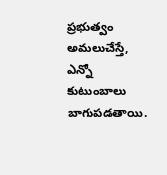ప్రభుత్వం   అమలుచేస్తే,   ఎన్నో  కుటుంబాలు  బాగుపడతాయి.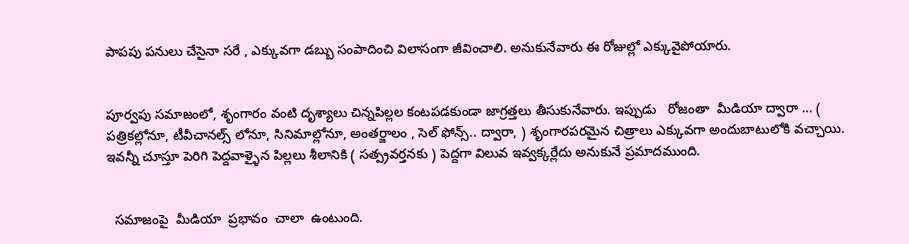పాపపు పనులు చేసైనా సరే , ఎక్కువగా డబ్బు సంపాదించి విలాసంగా జీవించాలి. అనుకునేవారు ఈ రోజుల్లో ఎక్కువైపోయారు.


పూర్వపు సమాజంలో, శృంగారం వంటి దృశ్యాలు చిన్నపిల్లల కంటపడకుండా జాగ్రత్తలు తీసుకునేవారు. ఇప్పుడు   రోజంతా  మీడియా ద్వారా … ( పత్రికల్లోనూ, టీవీచానల్స్ లోనూ, సినిమాల్లోనూ, అంతర్జాలం , సెల్ ఫోన్స్.. ద్వారా, ) శృంగారపరమైన చిత్రాలు ఎక్కువగా అందుబాటులోకి వచ్చాయి. ఇవన్నీ చూస్తూ పెరిగి పెద్దవాళ్ళైన పిల్లలు శీలానికి ( సత్ప్రవర్తనకు ) పెద్దగా విలువ ఇవ్వక్కర్లేదు అనుకునే ప్రమాదముంది.


  సమాజంపై  మీడియా  ప్రభావం  చాలా  ఉంటుంది.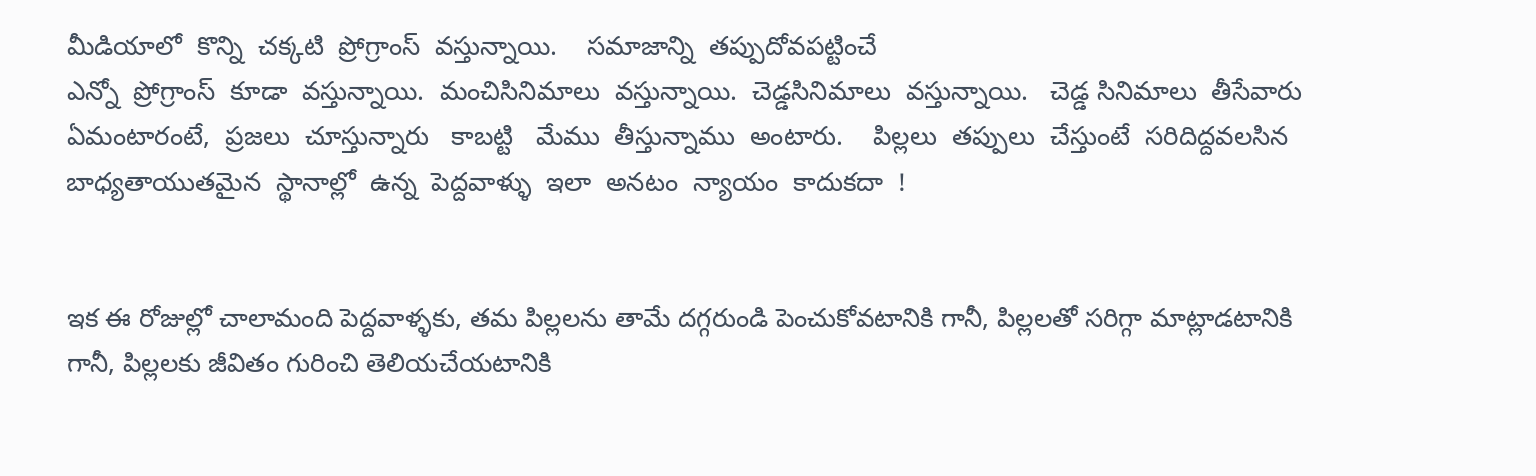మీడియాలో  కొన్ని  చక్కటి  ప్రోగ్రాంస్  వస్తున్నాయి.    సమాజాన్ని  తప్పుదోవపట్టించే
ఎన్నో  ప్రోగ్రాంస్  కూడా  వస్తున్నాయి.  మంచిసినిమాలు  వస్తున్నాయి.  చెడ్డసినిమాలు  వస్తున్నాయి.   చెడ్డ సినిమాలు  తీసేవారు  ఏమంటారంటే,  ప్రజలు  చూస్తున్నారు   కాబట్టి   మేము  తీస్తున్నాము  అంటారు.    పిల్లలు  తప్పులు  చేస్తుంటే  సరిదిద్దవలసిన  బాధ్యతాయుతమైన  స్థానాల్లో  ఉన్న  పెద్దవాళ్ళు  ఇలా  అనటం  న్యాయం  కాదుకదా  !


ఇక ఈ రోజుల్లో చాలామంది పెద్దవాళ్ళకు, తమ పిల్లలను తామే దగ్గరుండి పెంచుకోవటానికి గానీ, పిల్లలతో సరిగ్గా మాట్లాడటానికి గానీ, పిల్లలకు జీవితం గురించి తెలియచేయటానికి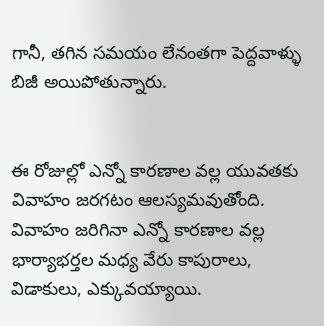గానీ, తగిన సమయం లేనంతగా పెద్దవాళ్ళు బిజీ అయిపోతున్నారు.


ఈ రోజుల్లో ఎన్నో కారణాల వల్ల యువతకు వివాహం జరగటం ఆలస్యమవుతోంది. వివాహం జరిగినా ఎన్నో కారణాల వల్ల భార్యాభర్తల మధ్య వేరు కాపురాలు, విడాకులు, ఎక్కువయ్యాయి.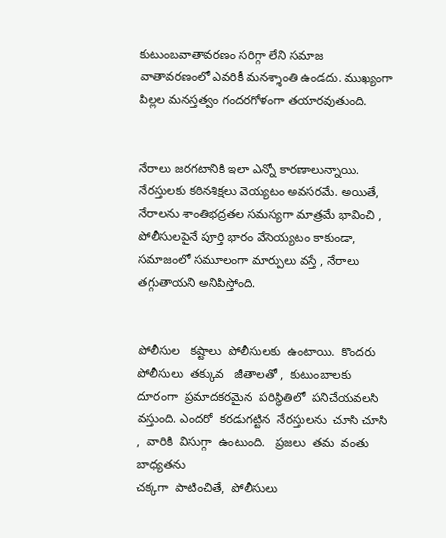కుటుంబవాతావరణం సరిగ్గా లేని సమాజ వాతావరణంలో ఎవరికీ మనశ్శాంతి ఉండదు. ముఖ్యంగా పిల్లల మనస్తత్వం గందరగోళంగా తయారవుతుంది.


నేరాలు జరగటానికి ఇలా ఎన్నో కారణాలున్నాయి. నేరస్తులకు కఠినశిక్షలు వెయ్యటం అవసరమే. అయితే, నేరాలను శాంతిభద్రతల సమస్యగా మాత్రమే భావించి , పోలీసులపైనే పూర్తి భారం వేసెయ్యటం కాకుండా, సమాజంలో సమూలంగా మార్పులు వస్తే , నేరాలు   తగ్గుతాయని అనిపిస్తోంది.


పోలీసుల   కష్టాలు  పోలీసులకు  ఉంటాయి.  కొందరు  పోలీసులు  తక్కువ   జీతాలతో ,  కుటుంబాలకు  దూరంగా  ప్రమాదకరమైన  పరిస్థితిలో  పనిచేయవలసి  వస్తుంది. ఎందరో  కరడుగట్టిన  నేరస్తులను  చూసి చూసి ,  వారికి  విసుగ్గా  ఉంటుంది.   ప్రజలు  తమ  వంతు  బాధ్యతను
చక్కగా  పాటించితే,  పోలీసులు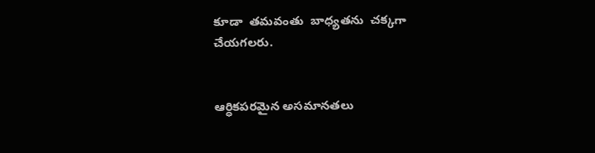కూడా  తమవంతు  బాధ్యతను  చక్కగా  చేయగలరు.


ఆర్ధికపరమైన అసమానతలు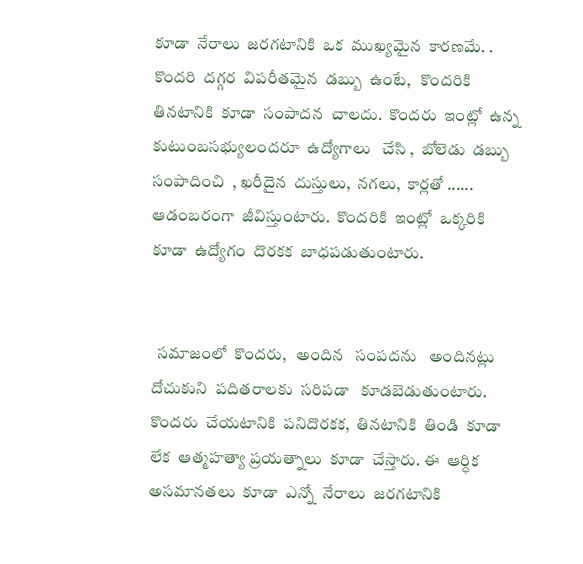కూడా  నేరాలు  జరగటానికి  ఒక  ముఖ్యమైన  కారణమే. . కొందరి  దగ్గర  విపరీతమైన  డబ్బు  ఉంటే,   కొందరికి  తినటానికి  కూడా  సంపాదన  చాలదు.  కొందరు  ఇంట్లో  ఉన్న  కుటుంబసభ్యులందరూ  ఉద్యోగాలు   చేసి ,  బోలెడు  డబ్బు  సంపాదించి  , ఖరీదైన  దుస్తులు,  నగలు,  కార్లతో ...... ఆడంబరంగా  జీవిస్తుంటారు.  కొందరికి  ఇంట్లో  ఒక్కరికి   కూడా  ఉద్యోగం  దొరకక  బాధపడుతుంటారు.


  సమాజంలో  కొందరు,   అందిన   సంపదను   అందినట్లు    దోచుకుని  పదితరాలకు  సరిపడా   కూడబెడుతుంటారు. కొందరు  చేయటానికి  పనిదొరకక,  తినటానికి  తిండి  కూడా  లేక  ఆత్మహత్యా ప్రయత్నాలు  కూడా  చేస్తారు. ఈ  ఆర్ధిక  అసమానతలు  కూడా  ఎన్నో  నేరాలు  జరగటానికి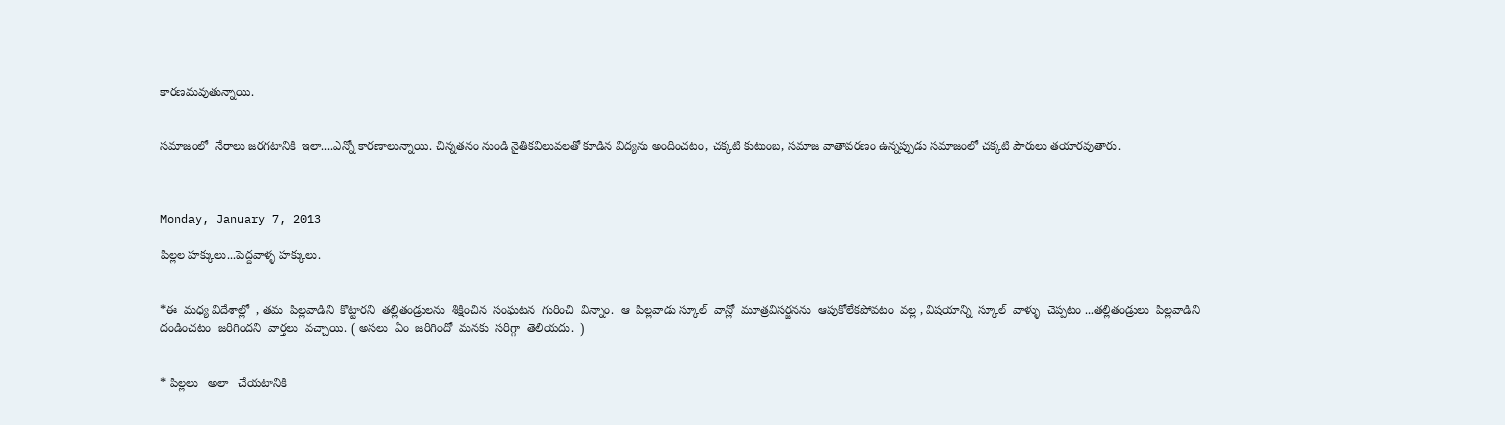కారణమవుతున్నాయి.


సమాజంలో  నేరాలు జరగటానికి  ఇలా....ఎన్నో కారణాలున్నాయి. చిన్నతనం నుండి నైతికవిలువలతో కూడిన విద్యను అందించటం, చక్కటి కుటుంబ, సమాజ వాతావరణం ఉన్నప్పుడు సమాజంలో చక్కటి పౌరులు తయారవుతారు.



Monday, January 7, 2013

పిల్లల హక్కులు...పెద్దవాళ్ళ హక్కులు.


*ఈ  మధ్య విదేశాల్లో  , తమ  పిల్లవాడిని  కొట్టారని  తల్లితండ్రులను  శిక్షించిన  సంఘటన  గురించి  విన్నాం.  ఆ  పిల్లవాడు స్కూల్  వాన్లో  మూత్రవిసర్జనను  ఆపుకోలేకపోవటం  వల్ల , విషయాన్ని  స్కూల్  వాళ్ళు  చెప్పటం ...తల్లితండ్రులు  పిల్లవాడిని   దండించటం  జరిగిందని  వార్తలు  వచ్చాయి. ( అసలు  ఏం  జరిగిందో  మనకు  సరిగ్గా  తెలియదు.  )


* పిల్లలు   అలా   చేయటానికి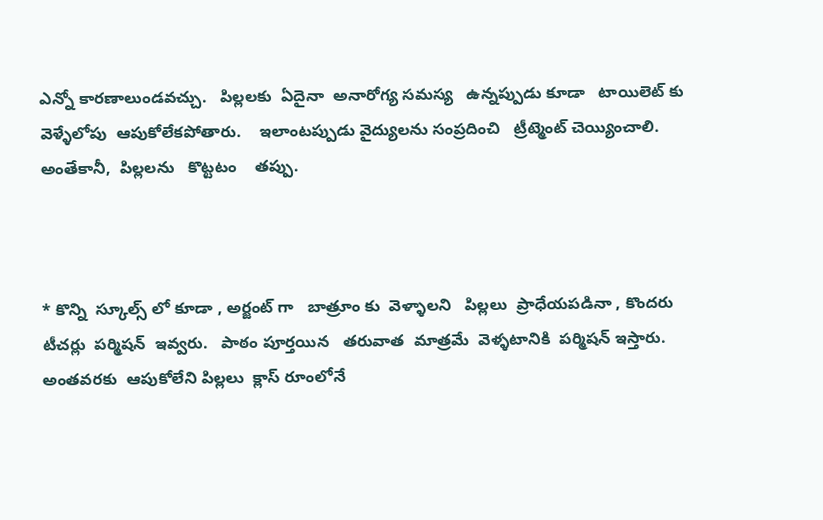ఎన్నో కారణాలుండవచ్చు.   పిల్లలకు  ఏదైనా  అనారోగ్య సమస్య   ఉన్నప్పుడు కూడా   టాయిలెట్ కు   వెళ్ళేలోపు  ఆపుకోలేకపోతారు.    ఇలాంటప్పుడు వైద్యులను సంప్రదించి   ట్రీట్మెంట్ చెయ్యించాలి.  అంతేకానీ,  పిల్లలను   కొట్టటం    తప్పు.



* కొన్ని  స్కూల్స్ లో కూడా , అర్జంట్ గా   బాత్రూం కు  వెళ్ళాలని   పిల్లలు  ప్రాధేయపడినా , కొందరు  టీచర్లు  పర్మిషన్  ఇవ్వరు.   పాఠం పూర్తయిన   తరువాత  మాత్రమే  వెళ్ళటానికి  పర్మిషన్ ఇస్తారు.   అంతవరకు  ఆపుకోలేని పిల్లలు  క్లాస్ రూంలోనే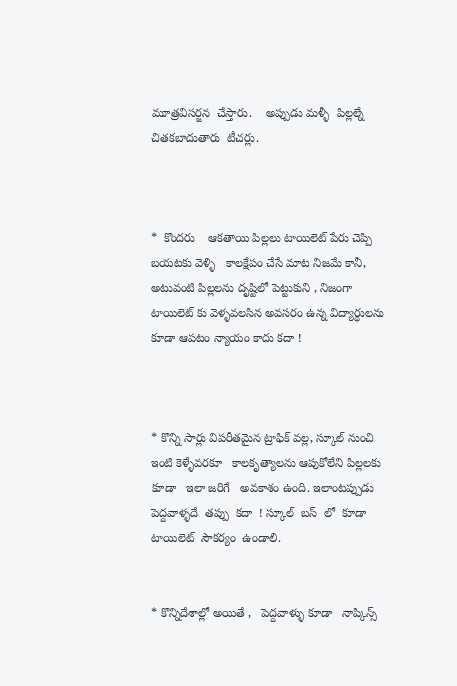మూత్రవిసర్జన  చేస్తారు.    అప్పుడు మళ్ళీ  పిల్లల్నే చితకబాదుతారు  టీచర్లు.



*  కొందరు    ఆకతాయి పిల్లలు టాయిలెట్ పేరు చెప్పి బయటకు వెళ్ళి   కాలక్షేపం చేసే మాట నిజమే కానీ, అటువంటి పిల్లలను దృష్టిలో పెట్టుకుని , నిజంగా టాయిలెట్ కు వెళ్ళవలసిన అవసరం ఉన్న విద్యార్ధులను  కూడా ఆపటం న్యాయం కాదు కదా !



* కొన్ని సార్లు విపరీతమైన ట్రాఫిక్ వల్ల, స్కూల్ నుంచి ఇంటి కెళ్ళేవరకూ   కాలకృత్యాలను ఆపుకోలేని పిల్లలకు కూడా   ఇలా జరిగే   అవకాశం ఉంది. ఇలాంటప్పుడు   పెద్దవాళ్ళదే  తప్పు  కదా  ! స్కూల్  బస్  లో  కూడా
టాయిలెట్  సౌకర్యం  ఉండాలి.


* కొన్నిదేశాల్లో అయితే ,   పెద్దవాళ్ళు కూడా   నాప్కిన్స్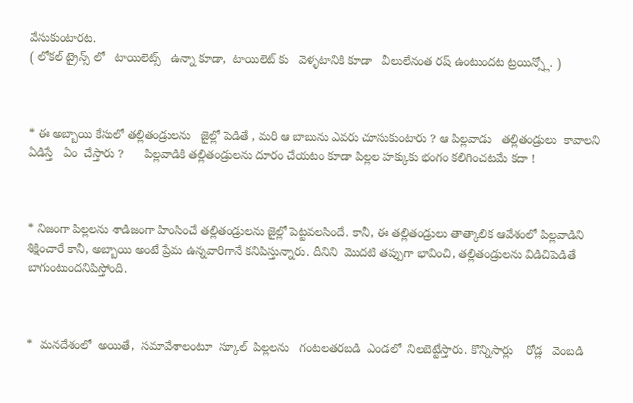వేసుకుంటారట.
( లోకల్ ట్రైన్స్ లో   టాయిలెట్స్   ఉన్నా కూడా,  టాయిలెట్ కు   వెళ్ళటానికి కూడా   వీలులేనంత రష్ ఉంటుందట ట్రయిన్స్లో. )



* ఈ అబ్బాయి కేసులో తల్లితండ్రులను   జైల్లో పెడితే , మరి ఆ బాబును ఎవరు చూసుకుంటారు ? ఆ పిల్లవాడు   తల్లితండ్రులు  కావాలని   ఏడిస్తే   ఏం  చేస్తారు ?      పిల్లవాడికి తల్లితండ్రులను దూరం చేయటం కూడా పిల్లల హక్కుకు భంగం కలిగించటమే కదా !



* నిజంగా పిల్లలను శాడిజంగా హింసించే తల్లితండ్రులను జైల్లో పెట్టవలసిందే. కానీ, ఈ తల్లితండ్రులు తాత్కాలిక ఆవేశంలో పిల్లవాడిని శిక్షించారే కానీ, అబ్బాయి అంటే ప్రేమ ఉన్నవారిగానే కనిపిస్తున్నారు. దీనిని  మొదటి తప్పుగా భావించి, తల్లితండ్రులను విడిచిపెడితే బాగుంటుందనిపిస్తోంది.



*  మనదేశంలో  అయితే,  సమావేశాలంటూ  స్కూల్  పిల్లలను   గంటలతరబడి  ఎండలో  నిలబెట్టేస్తారు. కొన్నిసార్లు    రోడ్ల   వెంబడి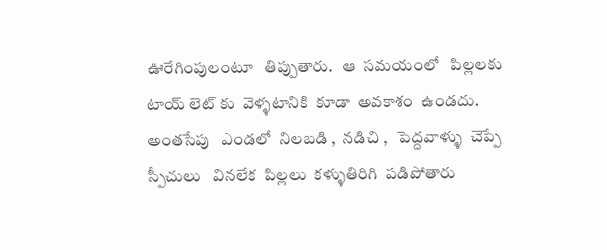ఊరేగింపులంటూ   తిప్పుతారు.   ఆ  సమయంలో   పిల్లలకు  టాయ్ లెట్ కు  వెళ్ళటానికి  కూడా  అవకాశం  ఉండదు.  అంతసేపు   ఎండలో  నిలబడి ,  నడిచి ,   పెద్దవాళ్ళు  చెప్పే  స్పీచులు   వినలేక  పిల్లలు  కళ్ళుతిరిగి  పడిపోతారు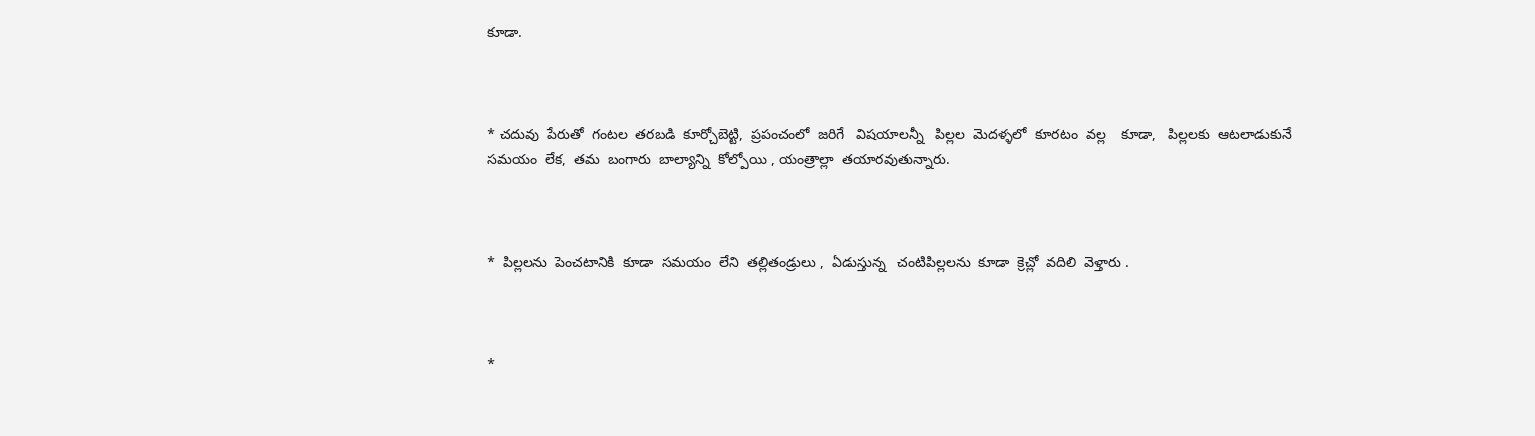కూడా.



* చదువు  పేరుతో  గంటల  తరబడి  కూర్చోబెట్టి,  ప్రపంచంలో  జరిగే   విషయాలన్నీ   పిల్లల  మెదళ్ళలో  కూరటం  వల్ల    కూడా,   పిల్లలకు  ఆటలాడుకునే  సమయం  లేక,  తమ  బంగారు  బాల్యాన్ని  కోల్పోయి , యంత్రాల్లా  తయారవుతున్నారు.



*  పిల్లలను  పెంచటానికి  కూడా  సమయం  లేని  తల్లితండ్రులు ,  ఏడుస్తున్న   చంటిపిల్లలను  కూడా  క్రెచ్లో  వదిలి  వెళ్తారు .



*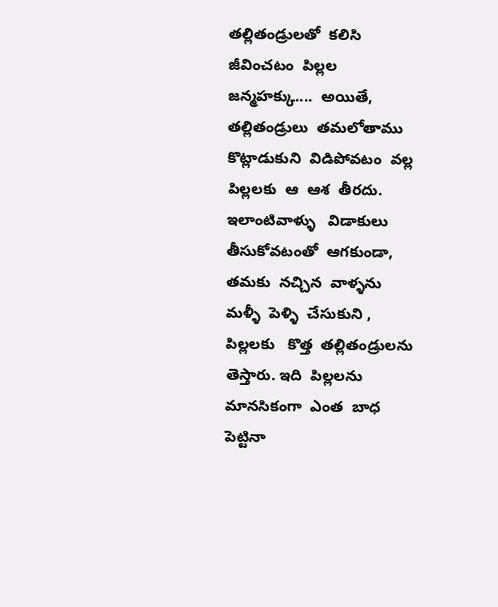తల్లితండ్రులతో  కలిసి  జీవించటం  పిల్లల  జన్మహక్కు....  అయితే,  తల్లితండ్రులు  తమలోతాము కొట్లాడుకుని  విడిపోవటం  వల్ల  పిల్లలకు  ఆ  ఆశ  తీరదు. ఇలాంటివాళ్ళు   విడాకులు  తీసుకోవటంతో  ఆగకుండా,  తమకు  నచ్చిన  వాళ్ళను  మళ్ళీ  పెళ్ళి  చేసుకుని ,  పిల్లలకు   కొత్త  తల్లితండ్రులను  తెస్తారు. ఇది  పిల్లలను  మానసికంగా  ఎంత  బాధ పెట్టినా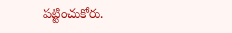పట్టించుకోరు.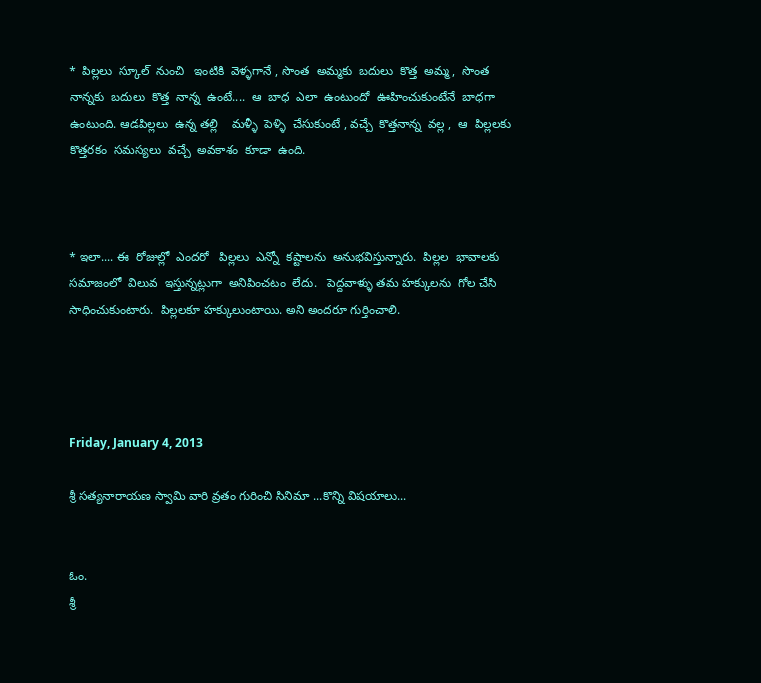*  పిల్లలు  స్కూల్  నుంచి   ఇంటికి  వెళ్ళగానే , సొంత  అమ్మకు  బదులు  కొత్త  అమ్మ,  సొంత నాన్నకు  బదులు  కొత్త  నాన్న  ఉంటే....  ఆ  బాధ  ఎలా  ఉంటుందో  ఊహించుకుంటేనే  బాధగా  ఉంటుంది. ఆడపిల్లలు  ఉన్న తల్లి    మళ్ళీ  పెళ్ళి  చేసుకుంటే , వచ్చే  కొత్తనాన్న  వల్ల ,  ఆ  పిల్లలకు  కొత్తరకం  సమస్యలు  వచ్చే  అవకాశం  కూడా  ఉంది.



* ఇలా.... ఈ  రోజుల్లో  ఎందరో   పిల్లలు  ఎన్నో  కష్టాలను  అనుభవిస్తున్నారు.  పిల్లల  భావాలకు  సమాజంలో  విలువ  ఇస్తున్నట్లుగా  అనిపించటం  లేదు.   పెద్దవాళ్ళు తమ హక్కులను  గోల చేసి సాధించుకుంటారు.  పిల్లలకూ హక్కులుంటాయి. అని అందరూ గుర్తించాలి.




Friday, January 4, 2013

శ్రీ సత్యనారాయణ స్వామి వారి వ్రతం గురించి సినిమా ...కొన్ని విషయాలు...


ఓం.
శ్రీ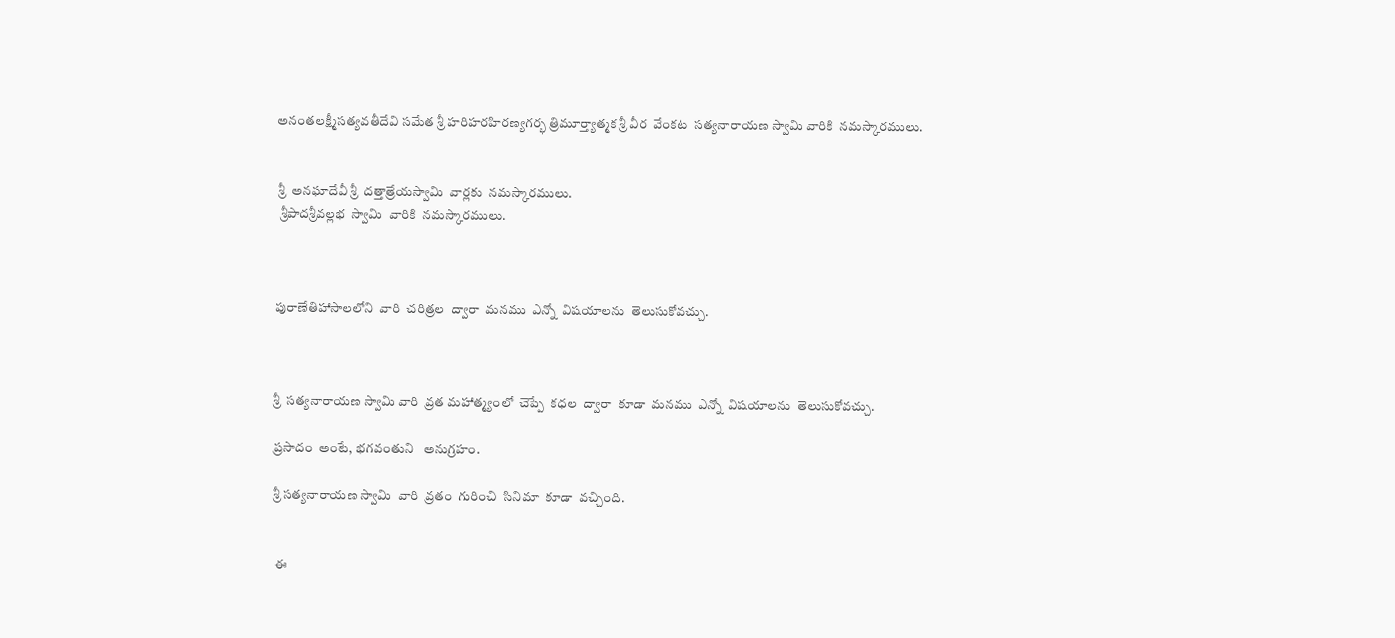అనంతలక్ష్మీసత్యవతీదేవి సమేత శ్రీ హరిహరహిరణ్యగర్భ త్రిమూర్త్యాత్మక శ్రీ వీర  వేంకట  సత్యనారాయణ స్వామి వారికి  నమస్కారములు.


 శ్రీ  అనఘాదేవీ శ్రీ  దత్తాత్రేయస్వామి  వార్లకు  నమస్కారములు.
  శ్రీపాదశ్రీవల్లభ  స్వామి  వారికి  నమస్కారములు.



పురాణేతిహాసాలలోని  వారి  చరిత్రల  ద్వారా  మనము  ఎన్నో  విషయాలను  తెలుసుకోవచ్చు.



శ్రీ  సత్యనారాయణ స్వామి వారి  వ్రత మహాత్మ్యంలో  చెప్పే  కధల  ద్వారా  కూడా  మనము  ఎన్నో  విషయాలను  తెలుసుకోవచ్చు.

ప్రసాదం  అంటే, భగవంతుని   అనుగ్రహం.

శ్రీ సత్యనారాయణ స్వామి  వారి  వ్రతం  గురించి  సినిమా  కూడా  వచ్చింది.


 ఈ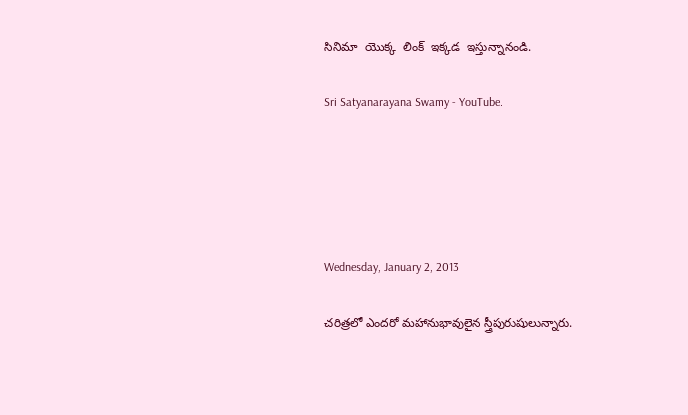సినిమా  యొక్క  లింక్  ఇక్కడ  ఇస్తున్నానండి.

Sri Satyanarayana Swamy - YouTube.





Wednesday, January 2, 2013

చరిత్రలో ఎందరో మహానుభావులైన స్త్రీపురుషులున్నారు.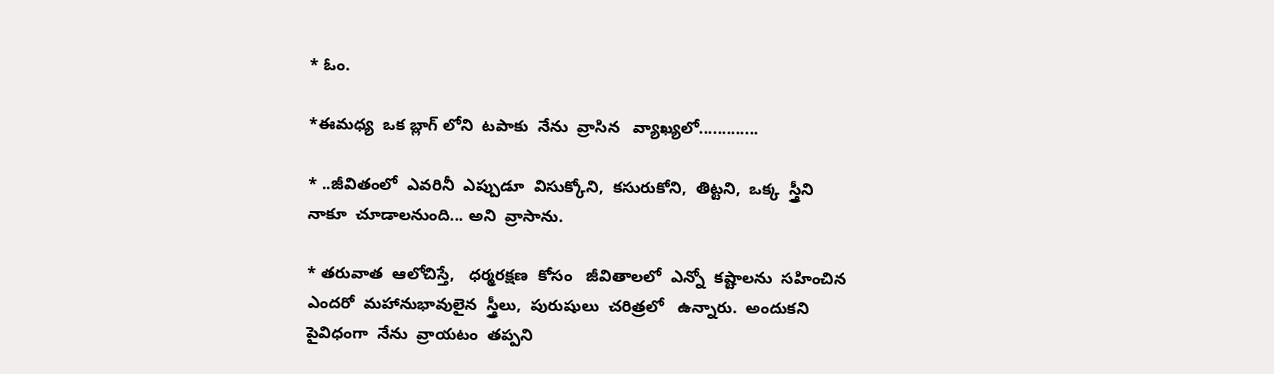* ఓం.

*ఈమధ్య  ఒక బ్లాగ్ లోని  టపాకు  నేను  వ్రాసిన   వ్యాఖ్యలో.............

* ..జీవితంలో  ఎవరినీ  ఎప్పుడూ  విసుక్కోని,  కసురుకోని,  తిట్టని,  ఒక్క  స్త్రీని  నాకూ  చూడాలనుంది... అని  వ్రాసాను.

* తరువాత  ఆలోచిస్తే,   ధర్మరక్షణ  కోసం   జీవితాలలో  ఎన్నో  కష్టాలను  సహించిన  ఎందరో  మహానుభావులైన  స్త్రీలు,  పురుషులు  చరిత్రలో   ఉన్నారు.  అందుకని    పైవిధంగా  నేను  వ్రాయటం  తప్పని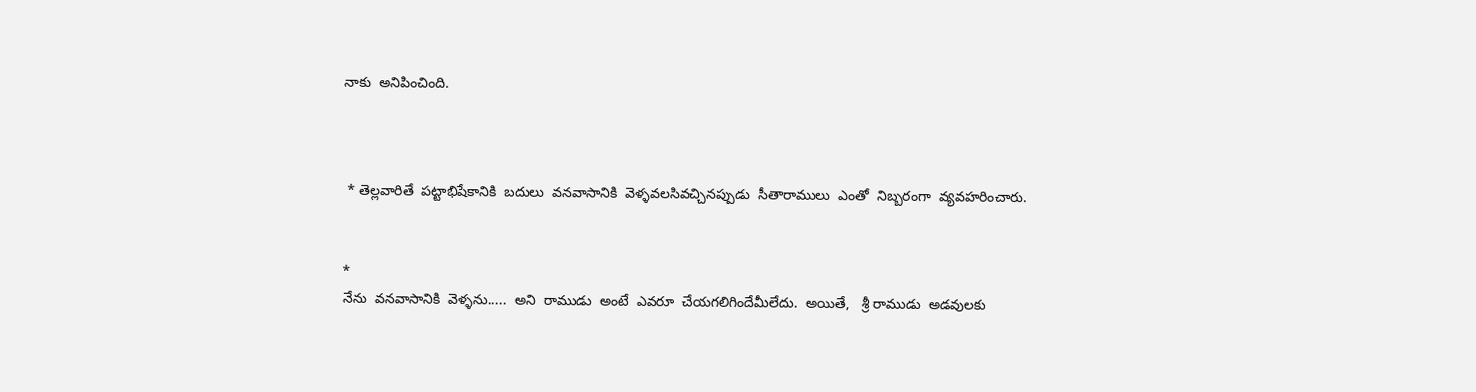నాకు  అనిపించింది.



 * తెల్లవారితే  పట్టాభిషేకానికి  బదులు  వనవాసానికి  వెళ్ళవలసివచ్చినప్పుడు  సీతారాములు  ఎంతో  నిబ్బరంగా  వ్యవహరించారు.


*
నేను  వనవాసానికి  వెళ్ళను.....  అని  రాముడు  అంటే  ఎవరూ  చేయగలిగిందేమీలేదు.  అయితే,   శ్రీ రాముడు  అడవులకు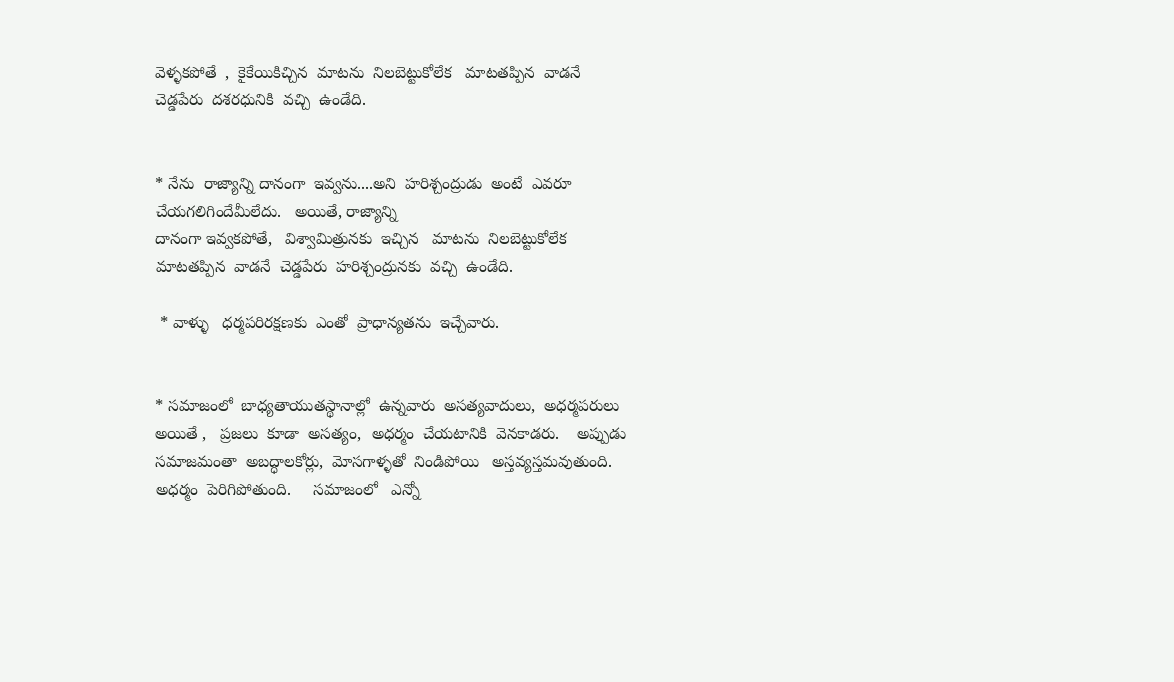వెళ్ళకపోతే  ,  కైకేయికిచ్చిన  మాటను  నిలబెట్టుకోలేక   మాటతప్పిన  వాడనే  చెడ్డపేరు  దశరధునికి  వచ్చి  ఉండేది.


* నేను  రాజ్యాన్ని దానంగా  ఇవ్వను....అని  హరిశ్చంద్రుడు  అంటే  ఎవరూ  చేయగలిగిందేమీలేదు.   అయితే, రాజ్యాన్ని
దానంగా ఇవ్వకపోతే,   విశ్వామిత్రునకు  ఇచ్చిన   మాటను  నిలబెట్టుకోలేక   మాటతప్పిన  వాడనే  చెడ్డపేరు  హరిశ్చంద్రునకు  వచ్చి  ఉండేది.

 * వాళ్ళు   ధర్మపరిరక్షణకు  ఎంతో  ప్రాధాన్యతను  ఇచ్చేవారు.


* సమాజంలో  బాధ్యతాయుతస్థానాల్లో  ఉన్నవారు  అసత్యవాదులు,  అధర్మపరులు  అయితే ,   ప్రజలు  కూడా  అసత్యం,  అధర్మం  చేయటానికి  వెనకాడరు.    అప్పుడు  సమాజమంతా  అబద్ధాలకోర్లు,  మోసగాళ్ళతో  నిండిపోయి   అస్తవ్యస్తమవుతుంది.      అధర్మం  పెరిగిపోతుంది.     సమాజంలో   ఎన్నో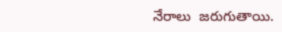నేరాలు  జరుగుతాయి.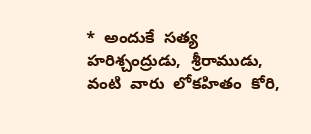*  అందుకే  సత్య  హరిశ్చంద్రుడు,  శ్రీరాముడు, వంటి  వారు  లోకహితం  కోరి,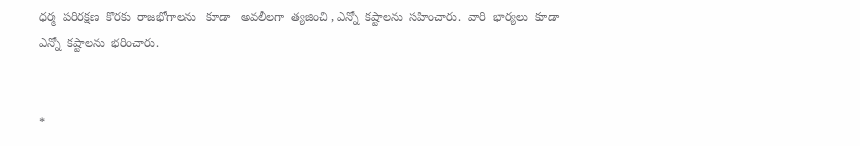ధర్మ  పరిరక్షణ  కొరకు  రాజభోగాలను   కూడా   అవలీలగా  త్యజించి , ఎన్నో  కష్టాలను  సహించారు.  వారి  భార్యలు  కూడా  ఎన్నో  కష్టాలను  భరించారు.


*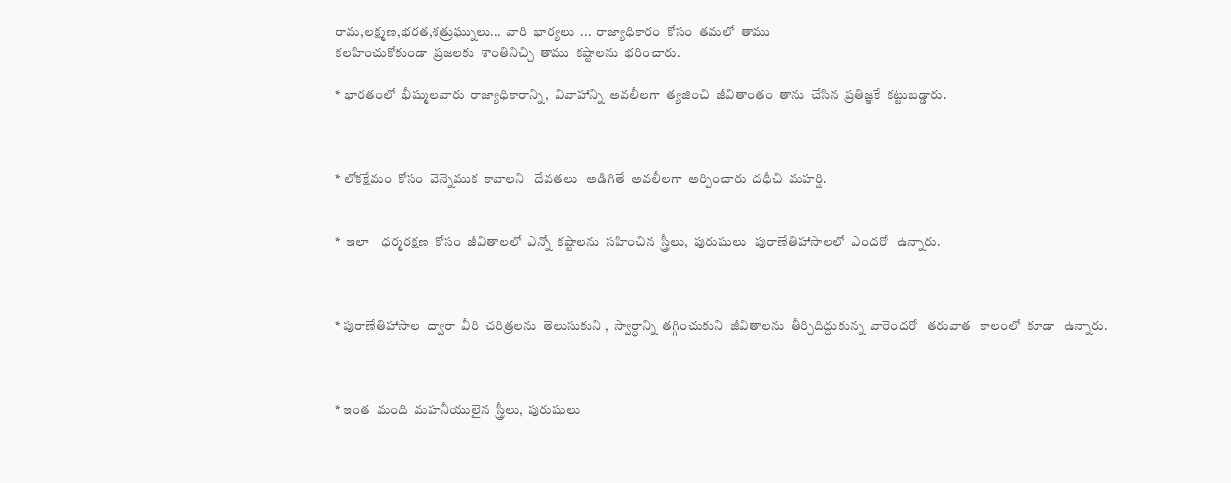రామ,లక్ష్మణ,భరత,శత్రుఘ్నులు...  వారి  భార్యలు  ...  రాజ్యాధికారం  కోసం  తమలో  తాము
కలహించుకోకుండా  ప్రజలకు  శాంతినిచ్చి  తాము  కష్టాలను  భరించారు.

* భారతంలో  భీష్ములవారు  రాజ్యాధికారాన్ని,  వివాహాన్ని  అవలీలగా  త్యజించి  జీవితాంతం  తాను  చేసిన  ప్రతిజ్ఞకే  కట్టుబడ్డారు.



* లోకక్షేమం  కోసం  వెన్నెముక  కావాలని   దేవతలు   అడిగితే  అవలీలగా  అర్పించారు  దధీచి  మహర్షి.


*  ఇలా    ధర్మరక్షణ  కోసం  జీవితాలలో  ఎన్నో  కష్టాలను  సహించిన  స్త్రీలు,  పురుషులు   పురాణేతిహాసాలలో  ఎందరో   ఉన్నారు.



* పురాణేతిహాసాల  ద్వారా  వీరి  చరిత్రలను  తెలుసుకుని ,  స్వార్ధాన్ని  తగ్గించుకుని  జీవితాలను  తీర్చిదిద్దుకున్న  వారెందరో   తరువాత   కాలంలో  కూడా   ఉన్నారు.



* ఇంత  మంది  మహనీయులైన  స్త్రీలు,  పురుషులు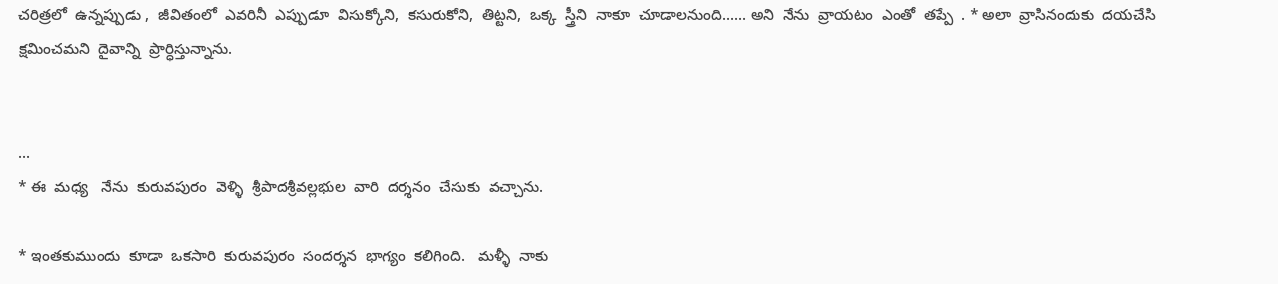చరిత్రలో  ఉన్నప్పుడు ,  జీవితంలో  ఎవరినీ  ఎప్పుడూ  విసుక్కోని,  కసురుకోని,  తిట్టని,  ఒక్క  స్త్రీని  నాకూ  చూడాలనుంది...... అని  నేను  వ్రాయటం  ఎంతో  తప్పే  . * అలా  వ్రాసినందుకు  దయచేసి  క్షమించమని  దైవాన్ని  ప్రార్ధిస్తున్నాను.


...
* ఈ  మధ్య   నేను  కురువపురం  వెళ్ళి  శ్రీపాదశ్రీవల్లభుల  వారి  దర్శనం  చేసుకు  వచ్చాను.

* ఇంతకుముందు  కూడా  ఒకసారి  కురువపురం  సందర్శన  భాగ్యం  కలిగింది.   మళ్ళీ  నాకు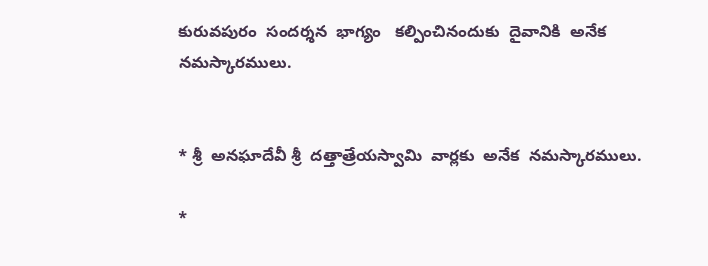కురువపురం  సందర్శన  భాగ్యం   కల్పించినందుకు  దైవానికి  అనేక  నమస్కారములు.


* శ్రీ  అనఘాదేవీ శ్రీ  దత్తాత్రేయస్వామి  వార్లకు  అనేక  నమస్కారములు.

*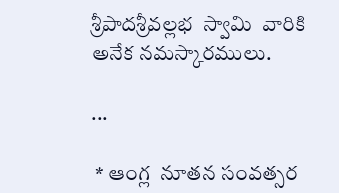శ్రీపాదశ్రీవల్లభ  స్వామి  వారికి  అనేక నమస్కారములు.

...

 * ఆంగ్ల  నూతన సంవత్సర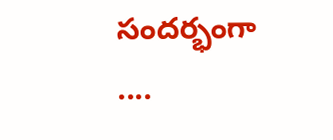సందర్భంగా ....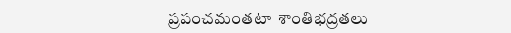ప్రపంచమంతటా  శాంతిభద్రతలు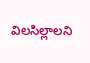విలసిల్లాలని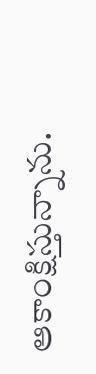ఆకాంక్షిస్తున్నాను.